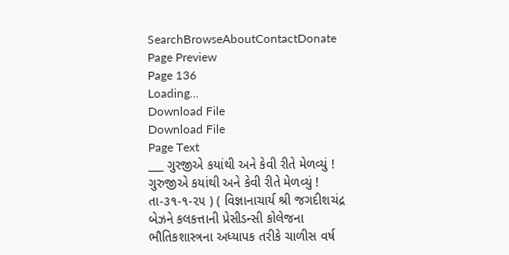SearchBrowseAboutContactDonate
Page Preview
Page 136
Loading...
Download File
Download File
Page Text
___ ગુરજીએ કયાંથી અને કેવી રીતે મેળવ્યું ! ગુરુજીએ કયાંથી અને કેવી રીતે મેળવ્યું ! તા-૩૧-૧-૨૫ ) ( વિજ્ઞાનાચાર્ય શ્રી જગદીશચંદ્ર બેઝને કલકત્તાની પ્રેસીડન્સી કોલેજના ભૌતિકશાસ્ત્રના અધ્યાપક તરીકે ચાળીસ વર્ષ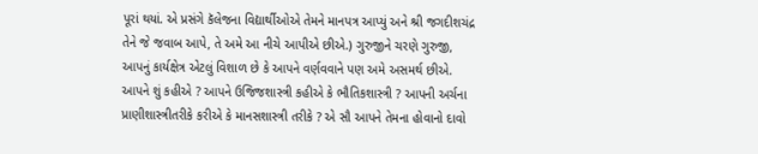પૂરાં થયાં. એ પ્રસંગે કૅલેજના વિદ્યાર્થીઓએ તેમને માનપત્ર આપ્યું અને શ્રી જગદીશચંદ્ર તેને જે જવાબ આપે, તે અમે આ નીચે આપીએ છીએ.) ગુરુજીને ચરણે ગુરુજી, આપનું કાર્યક્ષેત્ર એટલું વિશાળ છે કે આપને વર્ણવવાને પણ અમે અસમર્થ છીએ. આપને શું કહીએ ? આપને ઉજિજશાસ્ત્રી કહીએ કે ભૌતિકશાસ્ત્રી ? આપની અર્ચના પ્રાણીશાસ્ત્રીતરીકે કરીએ કે માનસશાસ્ત્રી તરીકે ? એ સૌ આપને તેમના હોવાનો દાવો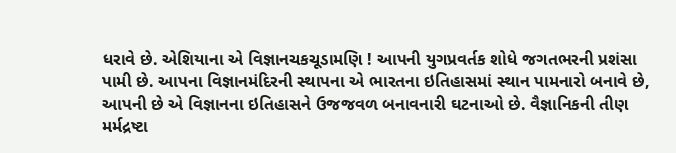ધરાવે છે. એશિયાના એ વિજ્ઞાનચકચૂડામણિ ! આપની યુગપ્રવર્તક શોધે જગતભરની પ્રશંસા પામી છે. આપના વિજ્ઞાનમંદિરની સ્થાપના એ ભારતના ઇતિહાસમાં સ્થાન પામનારો બનાવે છે, આપની છે એ વિજ્ઞાનના ઇતિહાસને ઉજજવળ બનાવનારી ઘટનાઓ છે. વૈજ્ઞાનિકની તીણ મર્મદ્રષ્ટા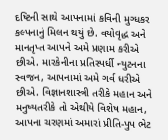દષ્ટિની સાથે આપનામાં કવિની મુગ્ધકર કલ્પનાનું મિલન થયું છે. વયોવૃદ્ધ અને માનતૃપ્ત આપને અમે પ્રણામ કરીએ છીએ. મારકેનીના પ્રતિસ્પર્ધી ન્યુટનના સ્વજન, આપનામાં અમે ગર્વ ધરીએ છીએ. વિજ્ઞાનશાસ્ત્રી તરીકે મહાન અને મનુષ્યતરીકે તો એથીયે વિશેષ મહાન, આપના ચરણમાં અમારાં પ્રીતિ-પુપ ભેટ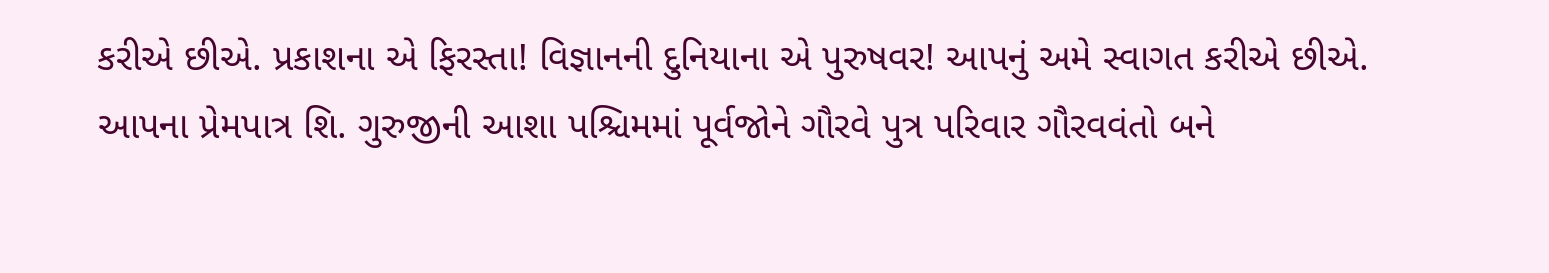કરીએ છીએ. પ્રકાશના એ ફિરસ્તા! વિજ્ઞાનની દુનિયાના એ પુરુષવર! આપનું અમે સ્વાગત કરીએ છીએ. આપના પ્રેમપાત્ર શિ. ગુરુજીની આશા પશ્ચિમમાં પૂર્વજોને ગૌરવે પુત્ર પરિવાર ગૌરવવંતો બને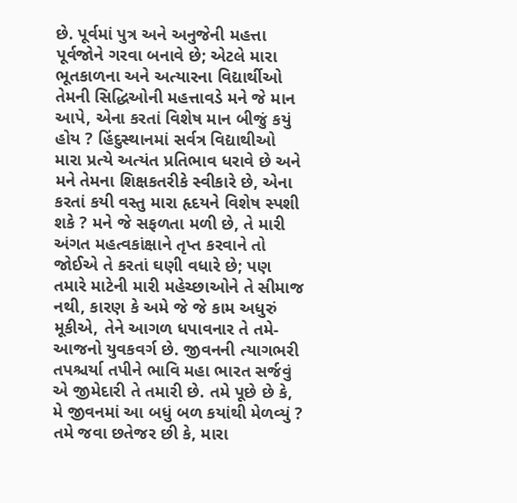છે. પૂર્વમાં પુત્ર અને અનુજેની મહત્તા પૂર્વજોને ગરવા બનાવે છે; એટલે મારા ભૂતકાળના અને અત્યારના વિદ્યાર્થીઓ તેમની સિદ્ધિઓની મહત્તાવડે મને જે માન આપે, એના કરતાં વિશેષ માન બીજું કયું હોય ? હિંદુસ્થાનમાં સર્વત્ર વિદ્યાથીઓ મારા પ્રત્યે અત્યંત પ્રતિભાવ ધરાવે છે અને મને તેમના શિક્ષકતરીકે સ્વીકારે છે, એના કરતાં કયી વસ્તુ મારા હૃદયને વિશેષ સ્પશી શકે ? મને જે સફળતા મળી છે, તે મારી અંગત મહત્વકાંક્ષાને તૃપ્ત કરવાને તો જોઈએ તે કરતાં ઘણી વધારે છે; પણ તમારે માટેની મારી મહેચ્છાઓને તે સીમાજ નથી, કારણ કે અમે જે જે કામ અધુરું મૂકીએ, તેને આગળ ધપાવનાર તે તમે-આજનો યુવકવર્ગ છે. જીવનની ત્યાગભરી તપશ્ચર્યા તપીને ભાવિ મહા ભારત સર્જવું એ જીમેદારી તે તમારી છે. તમે પૂછે છે કે, મે જીવનમાં આ બધું બળ કયાંથી મેળવ્યું ? તમે જવા છતેજર છી કે, મારા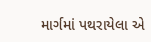માર્ગમાં પથરાયેલા એ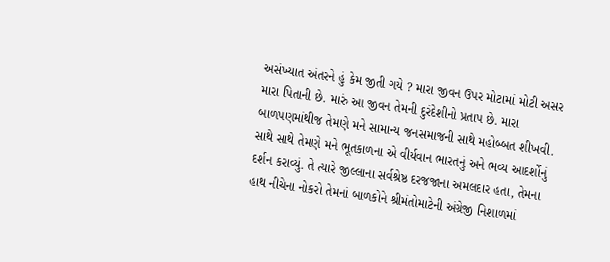અસંખ્યાત અંતરને હું કેમ જીતી ગયે ? મારા જીવન ઉપર મોટામાં મોટી અસર મારા પિતાની છે. મારું આ જીવન તેમની દુરંદેશીનો પ્રતાપ છે. મારા બાળપણમાંથીજ તેમણે મને સામાન્ય જનસમાજની સાથે મહોબ્બત શીખવી. સાથે સાથે તેમણે મને ભૂતકાળના એ વીર્યવાન ભારતનું અને ભવ્ય આદર્શોનું દર્શન કરાવ્યું. તે ત્યારે જીલ્લાના સર્વશ્રેષ્ઠ દરજજાના અમલદાર હતા, તેમના હાથ નીચેના નોકરો તેમનાં બાળકોને શ્રીમંતોમાટેની અંગ્રેજી નિશાળમાં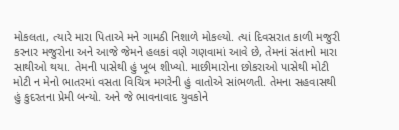મોકલતા, ત્યારે મારા પિતાએ મને ગામઠી નિશાળે મોકલ્યો. ત્યાં દિવસરાત કાળી મજુરી કરનાર મજુરોના અને આજે જેમને હલકાં વણે ગણવામાં આવે છે, તેમનાં સંતાનો મારા સાથીઓ થયા. તેમની પાસેથી હું ખૂબ શીખ્યો. માછીમારોના છોકરાઓ પાસેથી મોટી મોટી ન મેનો ભાતરમાં વસતા વિચિત્ર મગરેની હું વાતોએ સાંભળતી. તેમના સહવાસથી હું કુદરતના પ્રેમી બન્યો. અને જે ભાવનાવાદ યુવકોને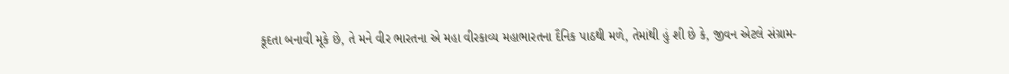કૂદતા બનાવી મૂકે છે, તે મને વીર ભારતના એ મહા વીરકાવ્ય મહાભારતના દૈનિક પાઠથી મળે, તેમાંથી હું શી છે કે, જીવન એટલે સંગ્રામ-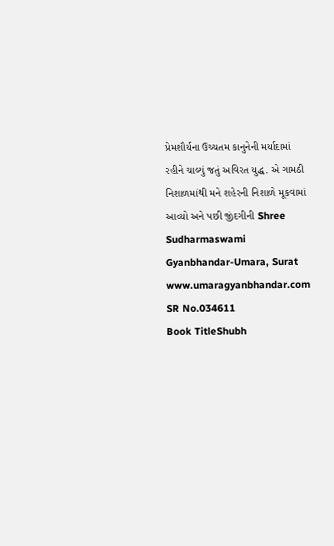પ્રેમશૌર્યના ઉચ્ચતમ કાનુનેની મર્યાદામાં રહીને ચાલ્યું જતું અવિરત યુદ્ધ. એ ગામઠી નિશાળમાંથી મને શહેરની નિશાળે મૂકવામાં આવ્યો અને પછી જીંદગીની Shree Sudharmaswami Gyanbhandar-Umara, Surat www.umaragyanbhandar.com
SR No.034611
Book TitleShubh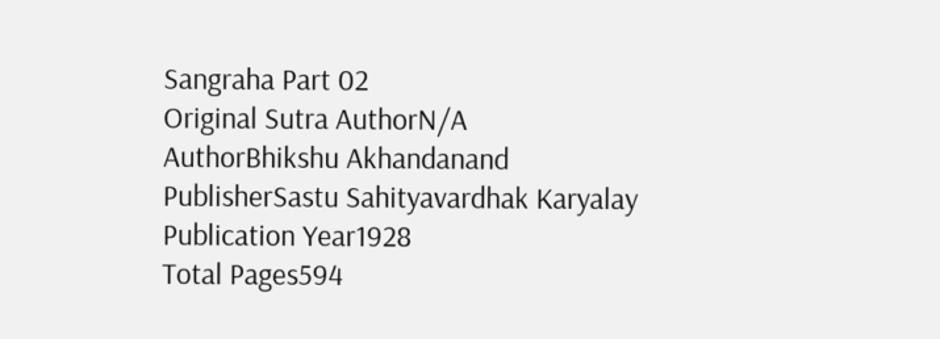Sangraha Part 02
Original Sutra AuthorN/A
AuthorBhikshu Akhandanand
PublisherSastu Sahityavardhak Karyalay
Publication Year1928
Total Pages594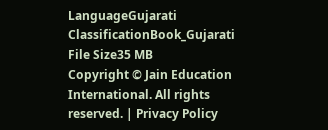LanguageGujarati
ClassificationBook_Gujarati
File Size35 MB
Copyright © Jain Education International. All rights reserved. | Privacy Policy